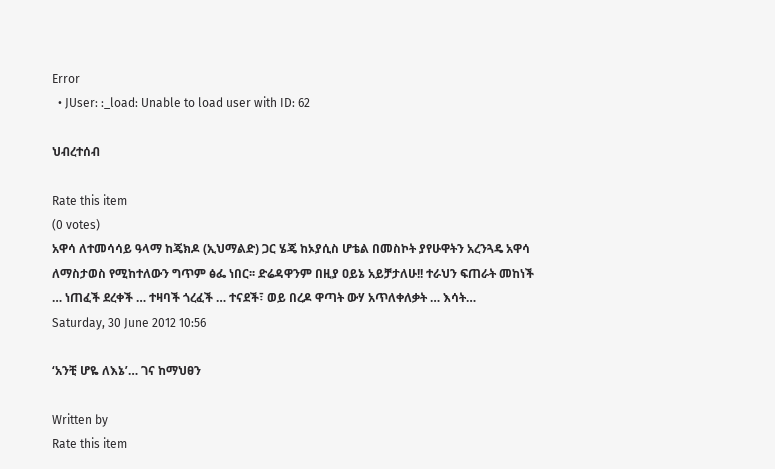Error
  • JUser: :_load: Unable to load user with ID: 62

ህብረተሰብ

Rate this item
(0 votes)
አዋሳ ለተመሳሳይ ዓላማ ከጄክዶ (ኢህማልድ) ጋር ሄጄ ከኦያሲስ ሆቴል በመስኮት ያየሁዋትን አረንጓዴ አዋሳ ለማስታወስ የሚከተለውን ግጥም ፅፌ ነበር፡፡ ድሬዳዋንም በዚያ ዐይኔ አይቻታለሁ!! ተራህን ፍጠራት መከነች … ነጠፈች ደረቀች … ተዛባች ጎረፈች … ተናደች፣ ወይ በረዶ ዋጣት ውሃ አጥለቀለቃት … እሳት…
Saturday, 30 June 2012 10:56

‘አንቺ ሆዬ ለእኔ’… ገና ከማህፀን

Written by
Rate this item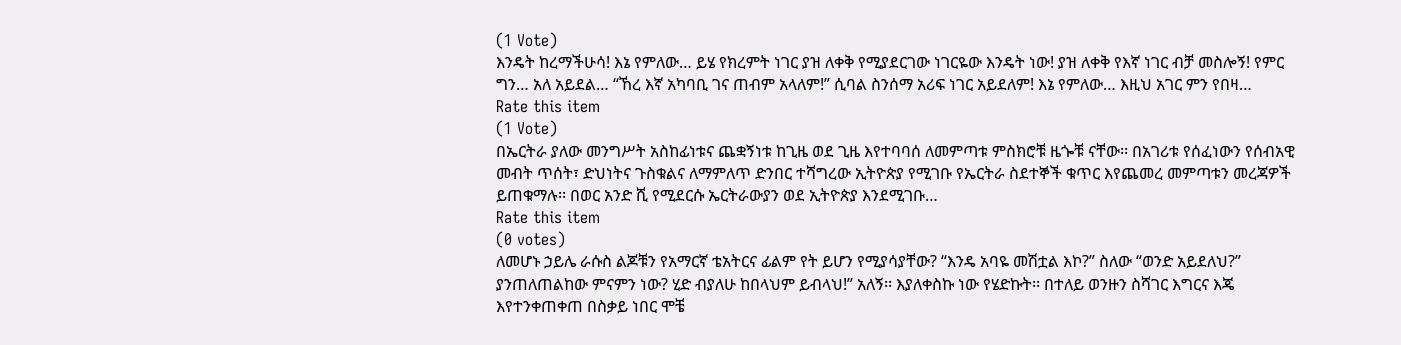(1 Vote)
እንዴት ከረማችሁሳ! እኔ የምለው… ይሄ የክረምት ነገር ያዝ ለቀቅ የሚያደርገው ነገርዬው እንዴት ነው! ያዝ ለቀቅ የእኛ ነገር ብቻ መስሎኝ! የምር ግን… አለ አይደል… “ኸረ እኛ አካባቢ ገና ጠብም አላለም!” ሲባል ስንሰማ አሪፍ ነገር አይደለም! እኔ የምለው… እዚህ አገር ምን የበዛ…
Rate this item
(1 Vote)
በኤርትራ ያለው መንግሥት አስከፊነቱና ጨቋኝነቱ ከጊዜ ወደ ጊዜ እየተባባሰ ለመምጣቱ ምስክሮቹ ዜጐቹ ናቸው፡፡ በአገሪቱ የሰፈነውን የሰብአዊ መብት ጥሰት፣ ድህነትና ጉስቁልና ለማምለጥ ድንበር ተሻግረው ኢትዮጵያ የሚገቡ የኤርትራ ስደተኞች ቁጥር እየጨመረ መምጣቱን መረጃዎች ይጠቁማሉ፡፡ በወር አንድ ሺ የሚደርሱ ኤርትራውያን ወደ ኢትዮጵያ እንደሚገቡ…
Rate this item
(0 votes)
ለመሆኑ ኃይሌ ራሱስ ልጆቹን የአማርኛ ቴአትርና ፊልም የት ይሆን የሚያሳያቸው? “እንዴ አባዬ መሽቷል እኮ?” ስለው “ወንድ አይደለህ?” ያንጠለጠልከው ምናምን ነው? ሂድ ብያለሁ ከበላህም ይብላህ!” አለኝ፡፡ እያለቀስኩ ነው የሄድኩት፡፡ በተለይ ወንዙን ስሻገር እግርና እጄ እየተንቀጠቀጠ በስቃይ ነበር ሞቼ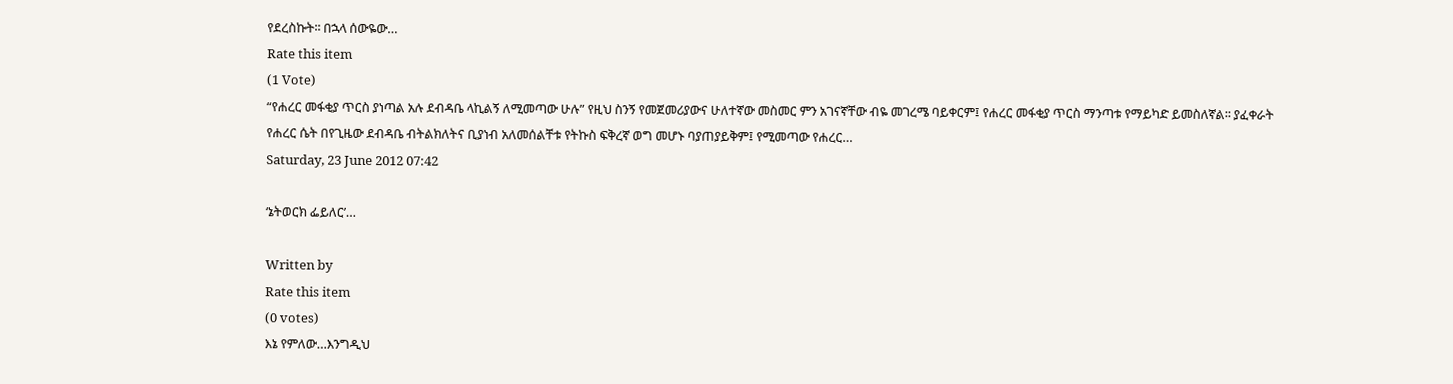የደረስኩት፡፡ በኋላ ሰውዬው…
Rate this item
(1 Vote)
“የሐረር መፋቂያ ጥርስ ያነጣል አሉ ደብዳቤ ላኪልኝ ለሚመጣው ሁሉ” የዚህ ስንኝ የመጀመሪያውና ሁለተኛው መስመር ምን አገናኛቸው ብዬ መገረሜ ባይቀርም፤ የሐረር መፋቂያ ጥርስ ማንጣቱ የማይካድ ይመስለኛል፡፡ ያፈቀራት የሐረር ሴት በየጊዜው ደብዳቤ ብትልክለትና ቢያነብ አለመሰልቸቱ የትኩስ ፍቅረኛ ወግ መሆኑ ባያጠያይቅም፤ የሚመጣው የሐረር…
Saturday, 23 June 2012 07:42

‘ኔትወርክ ፌይለር’…

Written by
Rate this item
(0 votes)
እኔ የምለው…እንግዲህ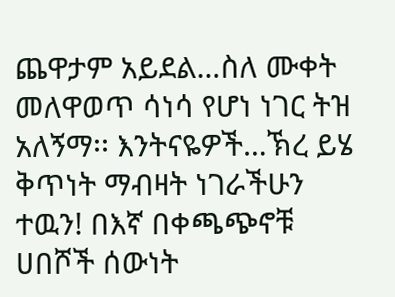ጨዋታም አይደል…ስለ ሙቀት መለዋወጥ ሳነሳ የሆነ ነገር ትዝ አለኝማ፡፡ እንትናዬዎች…ኽረ ይሄ ቅጥነት ማብዛት ነገራችሁን ተዉን! በእኛ በቀጫጭኖቹ ሀበሾች ሰውነት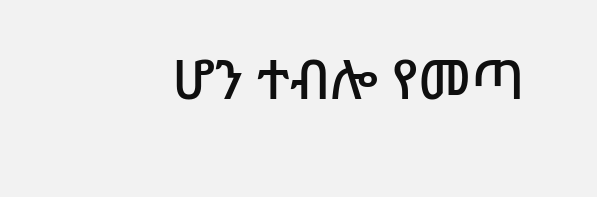ሆን ተብሎ የመጣ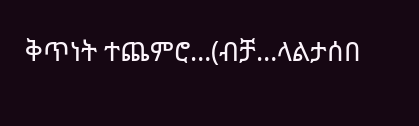ቅጥነት ተጨምሮ…(ብቻ…ላልታሰበ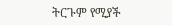ትርጉም የሚያች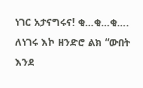ነገር አታናግሩና! ቂ…ቂ…ቂ…. ለነገሩ እኮ ዘንድሮ ልክ “ውበት እንደ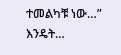ተመልካቹ ነው…” እንዴት…